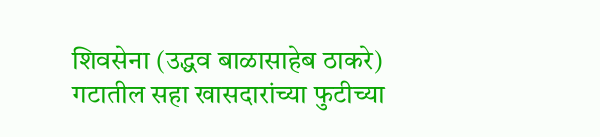शिवसेना (उद्धव बाळासाहेब ठाकरे) गटातील सहा खासदारांच्या फुटीच्या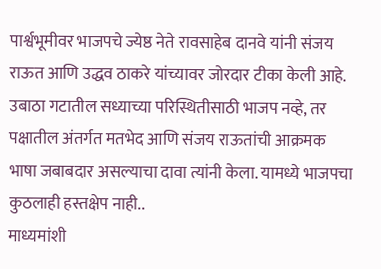पार्श्वभूमीवर भाजपचे ज्येष्ठ नेते रावसाहेब दानवे यांनी संजय राऊत आणि उद्धव ठाकरे यांच्यावर जोरदार टीका केली आहे. उबाठा गटातील सध्याच्या परिस्थितीसाठी भाजप नव्हे, तर पक्षातील अंतर्गत मतभेद आणि संजय राऊतांची आक्रमक भाषा जबाबदार असल्याचा दावा त्यांनी केला. यामध्ये भाजपचा कुठलाही हस्तक्षेप नाही..
माध्यमांशी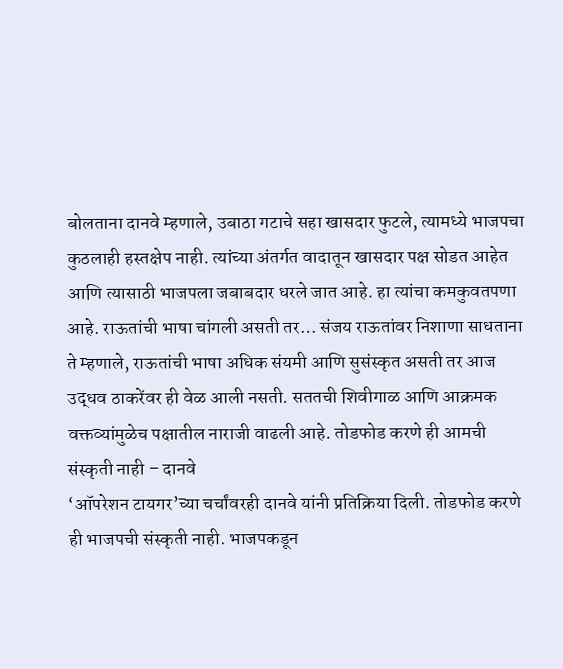बोलताना दानवे म्हणाले, उबाठा गटाचे सहा खासदार फुटले, त्यामध्ये भाजपचा कुठलाही हस्तक्षेप नाही. त्यांच्या अंतर्गत वादातून खासदार पक्ष सोडत आहेत आणि त्यासाठी भाजपला जबाबदार धरले जात आहे. हा त्यांचा कमकुवतपणा आहे. राऊतांची भाषा चांगली असती तर… संजय राऊतांवर निशाणा साधताना ते म्हणाले, राऊतांची भाषा अधिक संयमी आणि सुसंस्कृत असती तर आज उद्धव ठाकरेंवर ही वेळ आली नसती. सततची शिवीगाळ आणि आक्रमक वक्तव्यांमुळेच पक्षातील नाराजी वाढली आहे. तोडफोड करणे ही आमची संस्कृती नाही – दानवे
‘ऑपरेशन टायगर’च्या चर्चांवरही दानवे यांनी प्रतिक्रिया दिली. तोडफोड करणे ही भाजपची संस्कृती नाही. भाजपकडून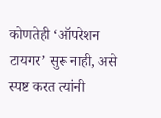कोणतेही ‘ऑपरेशन टायगर’ सुरू नाही, असे स्पष्ट करत त्यांनी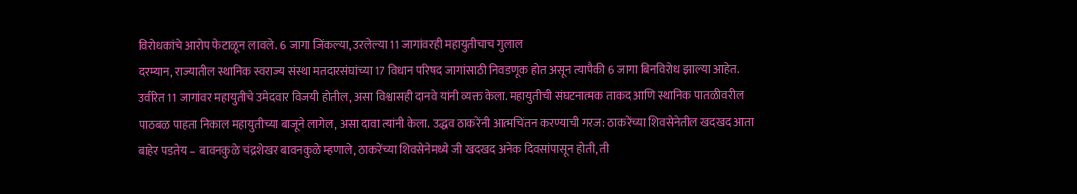विरोधकांचे आरोप फेटाळून लावले. 6 जागा जिंकल्या, उरलेल्या 11 जागांवरही महायुतीचाच गुलाल
दरम्यान, राज्यातील स्थानिक स्वराज्य संस्था मतदारसंघांच्या 17 विधान परिषद जागांसाठी निवडणूक होत असून त्यापैकी 6 जागा बिनविरोध झाल्या आहेत. उर्वरित 11 जागांवर महायुतीचे उमेदवार विजयी होतील, असा विश्वासही दानवे यांनी व्यक्त केला. महायुतीची संघटनात्मक ताकद आणि स्थानिक पातळीवरील पाठबळ पाहता निकाल महायुतीच्या बाजूने लागेल, असा दावा त्यांनी केला. उद्धव ठाकरेंनी आत्मचिंतन करण्याची गरज: ठाकरेंच्या शिवसेनेतील खदखद आता बाहेर पडतेय – बावनकुळे चंद्रशेखर बावनकुळे म्हणाले, ठाकरेंच्या शिवसेनेमध्ये जी खदखद अनेक दिवसांपासून होती, ती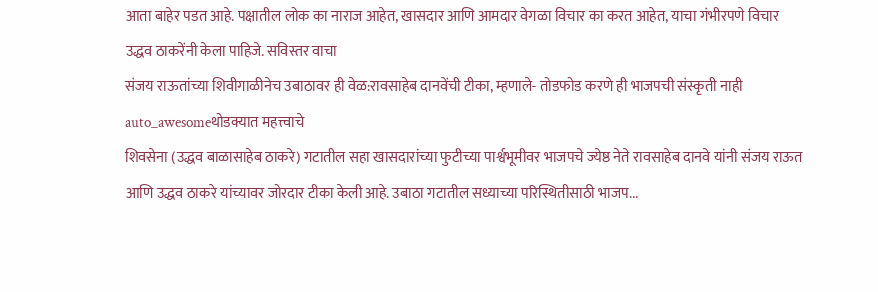आता बाहेर पडत आहे. पक्षातील लोक का नाराज आहेत, खासदार आणि आमदार वेगळा विचार का करत आहेत, याचा गंभीरपणे विचार उद्धव ठाकरेंनी केला पाहिजे. सविस्तर वाचा
संजय राऊतांच्या शिवीगाळीनेच उबाठावर ही वेळ:रावसाहेब दानवेंची टीका, म्हणाले- तोडफोड करणे ही भाजपची संस्कृती नाही
auto_awesomeथोडक्यात महत्त्वाचे
शिवसेना (उद्धव बाळासाहेब ठाकरे) गटातील सहा खासदारांच्या फुटीच्या पार्श्वभूमीवर भाजपचे ज्येष्ठ नेते रावसाहेब दानवे यांनी संजय राऊत आणि उद्धव ठाकरे यांच्यावर जोरदार टीका केली आहे. उबाठा गटातील सध्याच्या परिस्थितीसाठी भाजप...